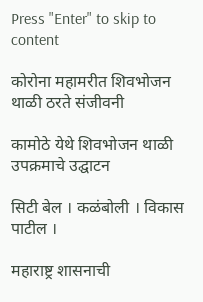Press "Enter" to skip to content

कोरोना महामरीत शिवभोजन थाळी ठरते संजीवनी

कामोठे येथे शिवभोजन थाळी उपक्रमाचे उद्घाटन

सिटी बेल । कळंबोली । विकास पाटील ।

महाराष्ट्र शासनाची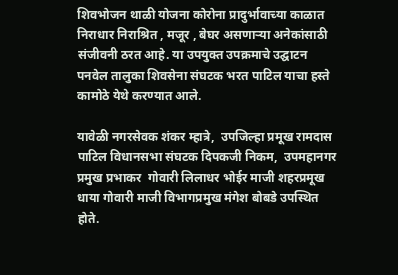शिवभोजन थाळी योजना कोरोना प्रादुर्भावाच्या काळात निराधार निराश्रित , मजूर , बेघर असणाऱ्या अनेकांसाठी संजीवनी ठरत आहे. या उपयुक्त उपक्रमाचे उद्घाटन पनवेल तालुका शिवसेना संघटक भरत पाटिल याचा हस्ते कामोठे येथे करण्यात आले.

यावेळी नगरसेवक शंकर म्हात्रे,  उपजिल्हा प्रमूख रामदास पाटिल विधानसभा संघटक दिपकजी निकम,  उपमहानगर प्रमुख प्रभाकर  गोवारी लिलाधर भोईर माजी शहरप्रमूख धाया गोवारी माजी विभागप्रमुख मंगेश बोबडे उपस्थित होते.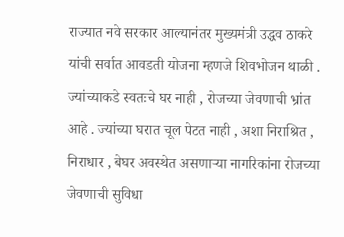राज्यात नवे सरकार आल्यानंतर मुख्यमंत्री उद्धव ठाकरे यांची सर्वात आवडती योजना म्हणजे शिवभोजन थाळी . ज्यांच्याकडे स्वतःचे घर नाही , रोजच्या जेवणाची भ्रांत आहे . ज्यांच्या घरात चूल पेटत नाही , अशा निराश्रित , निराधार , बेघर अवस्थेत असणाऱ्या नागरिकांना रोजच्या जेवणाची सुविधा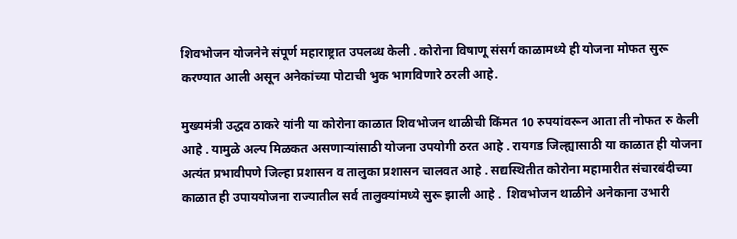शिवभोजन योजनेने संपूर्ण महाराष्ट्रात उपलब्ध केली . कोरोना विषाणू संसर्ग काळामध्ये ही योजना मोफत सुरू करण्यात आली असून अनेकांच्या पोटाची भुक भागविणारे ठरली आहे.

मुख्यमंत्री उद्धव ठाकरे यांनी या कोरोना काळात शिवभोजन थाळीची किंमत 10 रुपयांवरून आता ती नोफत रु केली आहे . यामुळे अल्प मिळकत असणाऱ्यांसाठी योजना उपयोगी ठरत आहे . रायगड जिल्ह्यासाठी या काळात ही योजना अत्यंत प्रभावीपणे जिल्हा प्रशासन व तालुका प्रशासन चालवत आहे . सद्यस्थितीत कोरोना महामारीत संचारबंदीच्या काळात ही उपाययोजना राज्यातील सर्व तालुक्यांमध्ये सुरू झाली आहे .  शिवभोजन थाळीने अनेकाना उभारी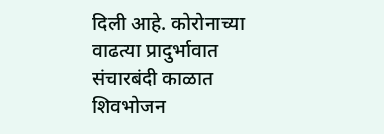दिली आहे. कोरोनाच्या वाढत्या प्रादुर्भावात संचारबंदी काळात  शिवभोजन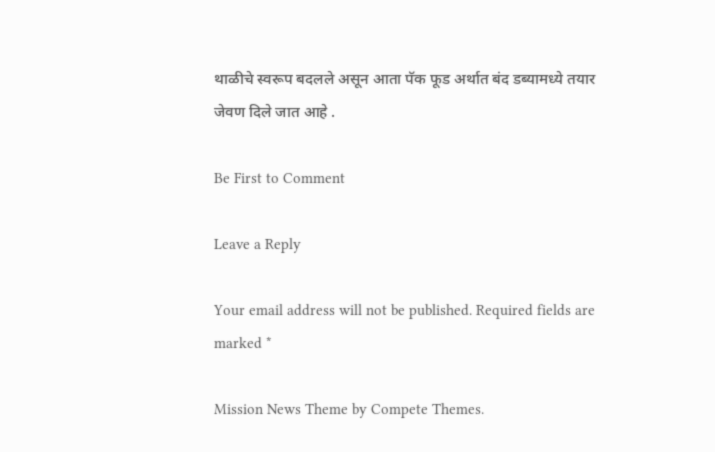थाळीचे स्वरूप बदलले असून आता पॅक फूड अर्थात बंद डब्यामध्ये तयार जेवण दिले जात आहे .

Be First to Comment

Leave a Reply

Your email address will not be published. Required fields are marked *

Mission News Theme by Compete Themes.